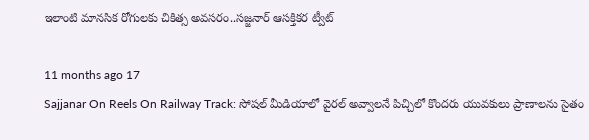ఇలాంటి మానసిక రోగులకు చికిత్స అవసరం..సజ్జనార్ ఆసక్తికర ట్వీట్

11 months ago 17
Sajjanar On Reels On Railway Track: సోషల్ మీడియాలో వైరల్ అవ్వాలనే పిచ్చిలో కొందరు యువకులు ప్రాణాలను సైతం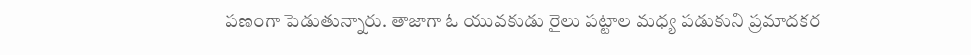పణంగా పెడుతున్నారు. తాజాగా ఓ యువకుడు రైలు పట్టాల మధ్య పడుకుని ప్రమాదకర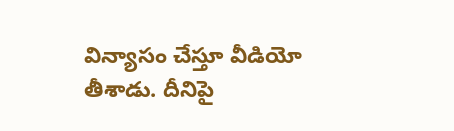విన్యాసం చేస్తూ వీడియో తీశాడు. దీనిపై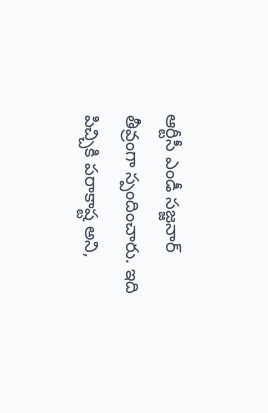ఆర్టీసీ ఎండీ సజ్జనార్ తీవ్రంగా స్పందించారు. ఇది పిచ్చికి పరాకాష్ట అని,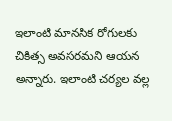ఇలాంటి మానసిక రోగులకు చికిత్స అవసరమని ఆయన అన్నారు. ఇలాంటి చర్యల వల్ల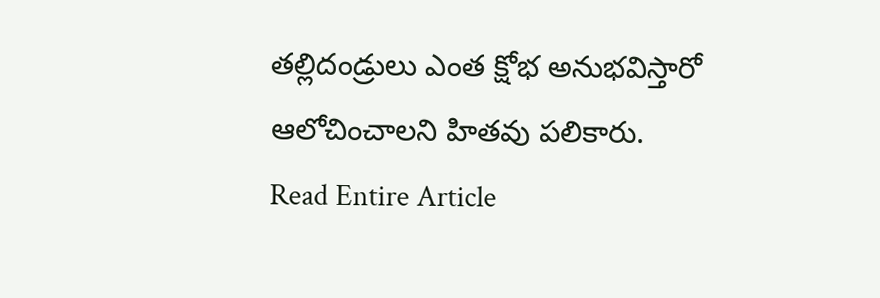తల్లిదండ్రులు ఎంత క్షోభ అనుభవిస్తారో ఆలోచించాలని హితవు పలికారు.
Read Entire Article